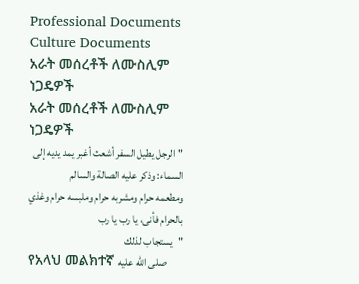Professional Documents
Culture Documents
አራት መሰረቶች ለሙስሊም ነጋዴዎች
አራት መሰረቶች ለሙስሊም ነጋዴዎች
"الرجل يطيل السفر أشعث أغبر يمد يديه إلى السماء: وذكر عليه الصالة والسالم
ومطعمه حرام ومشربه حرام وملبسه حرام وغذي بالحرام فأنى، يا رب يا رب
"يستجاب لذلك
የአላህ መልክተኛ صلى الله عليه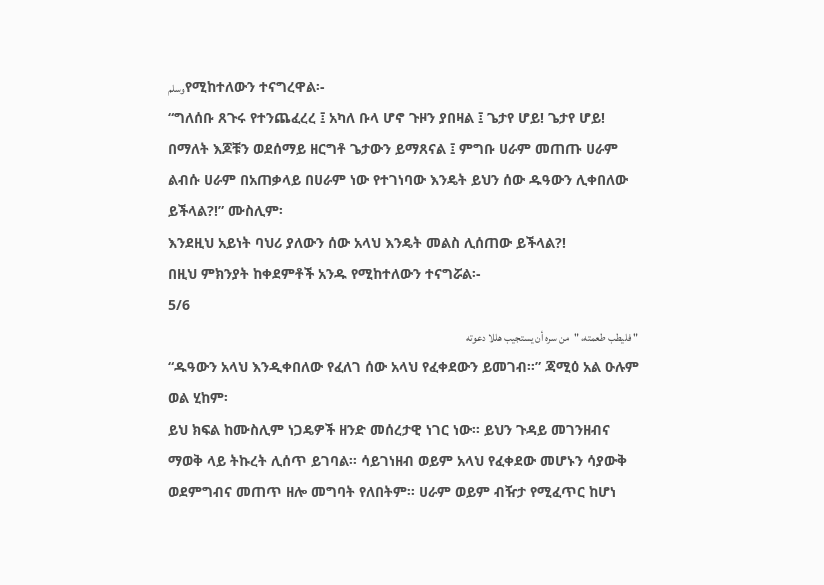وسلمየሚከተለውን ተናግረዋል፡-
“ግለሰቡ ጸጉሩ የተንጨፈረረ ፤ አካለ ቡላ ሆኖ ጉዞን ያበዛል ፤ ጌታየ ሆይ! ጌታየ ሆይ!
በማለት እጆቹን ወደሰማይ ዘርግቶ ጌታውን ይማጸናል ፤ ምግቡ ሀራም መጠጡ ሀራም
ልብሱ ሀራም በአጠቃላይ በሀራም ነው የተገነባው እንዴት ይህን ሰው ዱዓውን ሊቀበለው
ይችላል?!” ሙስሊም፡
እንደዚህ አይነት ባህሪ ያለውን ሰው አላህ እንዴት መልስ ሊሰጠው ይችላል?!
በዚህ ምክንያት ከቀደምቶች አንዱ የሚከተለውን ተናግሯል፡-
5/6
" فليطب طعمته، "من سره أن يستجيب هللا دعوته
“ዱዓውን አላህ እንዲቀበለው የፈለገ ሰው አላህ የፈቀደውን ይመገብ፡፡” ጃሚዕ አል ዑሉም
ወል ሂከም፡
ይህ ክፍል ከሙስሊም ነጋዴዎች ዘንድ መሰረታዊ ነገር ነው፡፡ ይህን ጉዳይ መገንዘብና
ማወቅ ላይ ትኩረት ሊሰጥ ይገባል፡፡ ሳይገነዘብ ወይም አላህ የፈቀደው መሆኑን ሳያውቅ
ወደምግብና መጠጥ ዘሎ መግባት የለበትም፡፡ ሀራም ወይም ብዥታ የሚፈጥር ከሆነ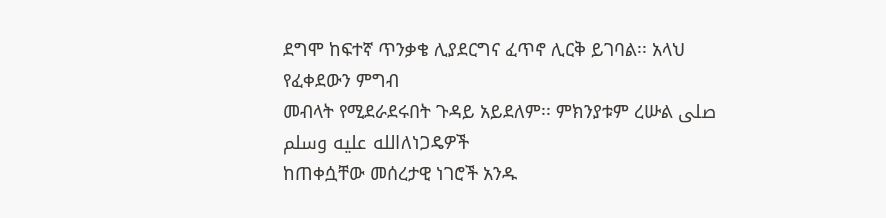ደግሞ ከፍተኛ ጥንቃቄ ሊያደርግና ፈጥኖ ሊርቅ ይገባል፡፡ አላህ የፈቀደውን ምግብ
መብላት የሚደራደሩበት ጉዳይ አይደለም፡፡ ምክንያቱም ረሡል صلى الله عليه وسلمለነጋዴዎች
ከጠቀሷቸው መሰረታዊ ነገሮች አንዱ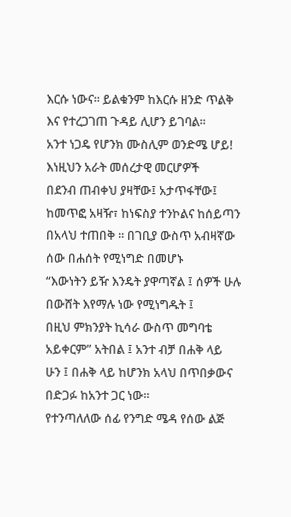እርሱ ነውና፡፡ ይልቁንም ከእርሱ ዘንድ ጥልቅ
እና የተረጋገጠ ጉዳይ ሊሆን ይገባል፡፡
አንተ ነጋዴ የሆንክ ሙስሊም ወንድሜ ሆይ! እነዚህን አራት መሰረታዊ መርሆዎች
በደንብ ጠብቀህ ያዛቸው፤ አታጥፋቸው፤ ከመጥፎ አዛዥ፣ ከነፍስያ ተንኮልና ከሰይጣን
በአላህ ተጠበቅ ፡፡ በገቢያ ውስጥ አብዛኛው ሰው በሐሰት የሚነግድ በመሆኑ
“እውነትን ይዥ እንዴት ያዋጣኛል ፤ ሰዎች ሁሉ በውሸት እየማሉ ነው የሚነግዱት ፤
በዚህ ምክንያት ኪሳራ ውስጥ መግባቴ አይቀርም” አትበል ፤ አንተ ብቻ በሐቅ ላይ
ሁን ፤ በሐቅ ላይ ከሆንክ አላህ በጥበቃውና በድጋፉ ከአንተ ጋር ነው፡፡
የተንጣለለው ሰፊ የንግድ ሜዳ የሰው ልጅ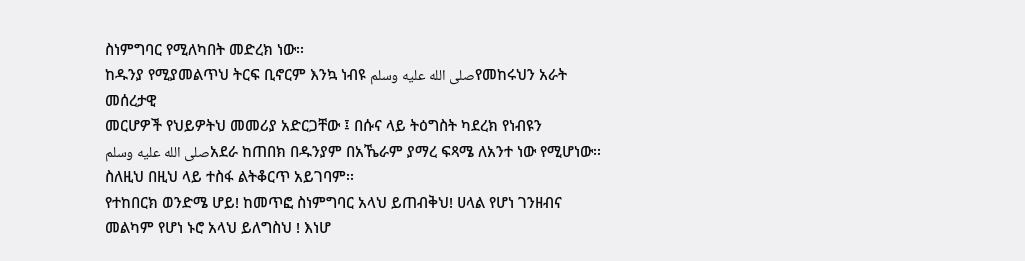ስነምግባር የሚለካበት መድረክ ነው፡፡
ከዱንያ የሚያመልጥህ ትርፍ ቢኖርም እንኳ ነብዩ صلى الله عليه وسلمየመከሩህን አራት መሰረታዊ
መርሆዎች የህይዎትህ መመሪያ አድርጋቸው ፤ በሱና ላይ ትዕግስት ካደረክ የነብዩን
صلى الله عليه وسلمአደራ ከጠበክ በዱንያም በአኼራም ያማረ ፍጻሜ ለአንተ ነው የሚሆነው፡፡
ስለዚህ በዚህ ላይ ተስፋ ልትቆርጥ አይገባም፡፡
የተከበርክ ወንድሜ ሆይ! ከመጥፎ ስነምግባር አላህ ይጠብቅህ! ሀላል የሆነ ገንዘብና
መልካም የሆነ ኑሮ አላህ ይለግስህ ! እነሆ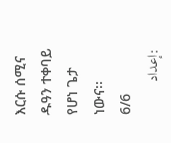እርሱ ሰሚና ዱዓን ተቀባይ የሆነ ጌታ
ነውና፡፡
6/6
:إعداد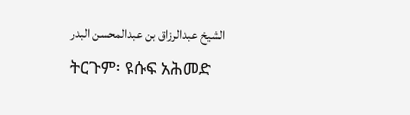الشيخ عبدالرزاق بن عبدالمحسن البدر
ትርጉም፡ ዩሱፍ አሕመድ